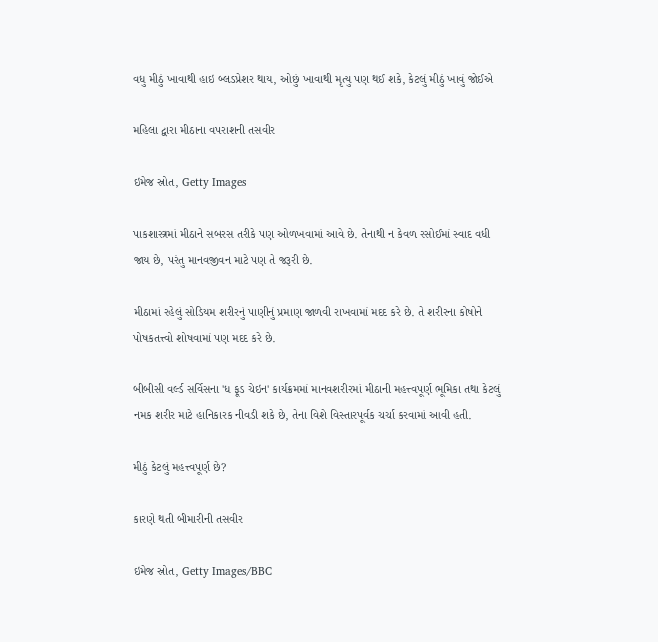વધુ મીઠું ખાવાથી હાઇ બ્લડપ્રેશર થાય, ઓછું ખાવાથી મૃત્યુ પણ થઈ શકે, કેટલું મીઠું ખાવું જોઈએ

મહિલા દ્વારા મીઠાના વપરાશની તસવીર

ઇમેજ સ્રોત, Getty Images

પાકશાસ્ત્રમાં મીઠાને સબરસ તરીકે પણ ઓળખવામાં આવે છે. તેનાથી ન કેવળ રસોઈમાં સ્વાદ વધી જાય છે, પરંતુ માનવજીવન માટે પણ તે જરૂરી છે.

મીઠામાં રહેલું સોડિયમ શરીરનું પાણીનું પ્રમાણ જાળવી રાખવામાં મદદ કરે છે. તે શરીરના કોષોને પોષકતત્ત્વો શોષવામાં પણ મદદ કરે છે.

બીબીસી વર્લ્ડ સર્વિસના 'ધ ફૂડ ચેઇન' કાર્યક્રમમાં માનવશરીરમાં મીઠાની મહત્ત્વપૂર્ણ ભૂમિકા તથા કેટલું નમક શરીર માટે હાનિકારક નીવડી શકે છે, તેના વિશે વિસ્તારપૂર્વક ચર્ચા કરવામાં આવી હતી.

મીઠું કેટલું મહત્ત્વપૂર્ણ છે?

કારણે થતી બીમારીની તસવીર

ઇમેજ સ્રોત, Getty Images/BBC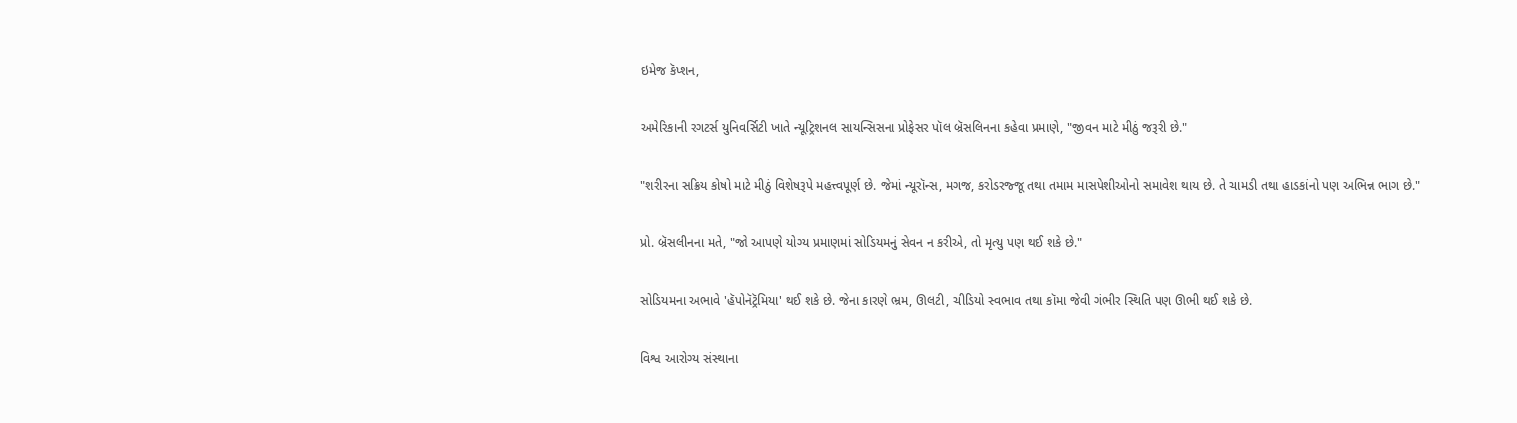ઇમેજ કૅપ્શન,

અમેરિકાની રગટર્સ યુનિવર્સિટી ખાતે ન્યૂટ્રિશનલ સાયન્સિસના પ્રોફેસર પૉલ બ્રૅસલિનના કહેવા પ્રમાણે, "જીવન માટે મીઠું જરૂરી છે."

"શરીરના સક્રિય કોષો માટે મીઠું વિશેષરૂપે મહત્ત્વપૂર્ણ છે. જેમાં ન્યૂરૉન્સ, મગજ, કરોડરજ્જૂ તથા તમામ માસપેશીઓનો સમાવેશ થાય છે. તે ચામડી તથા હાડકાંનો પણ અભિન્ન ભાગ છે."

પ્રો. બ્રૅસલીનના મતે, "જો આપણે યોગ્ય પ્રમાણમાં સોડિયમનું સેવન ન કરીએ, તો મૃત્યુ પણ થઈ શકે છે."

સોડિયમના અભાવે 'હૅપોનૅટ્રૅમિયા' થઈ શકે છે. જેના કારણે ભ્રમ, ઊલટી, ચીડિયો સ્વભાવ તથા કૉમા જેવી ગંભીર સ્થિતિ પણ ઊભી થઈ શકે છે.

વિશ્વ આરોગ્ય સંસ્થાના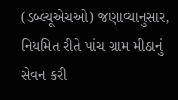(ડબ્લ્યૂએચઓ) જણાવ્યાનુસાર, નિયમિત રીતે પાંચ ગ્રામ મીઠાનું સેવન કરી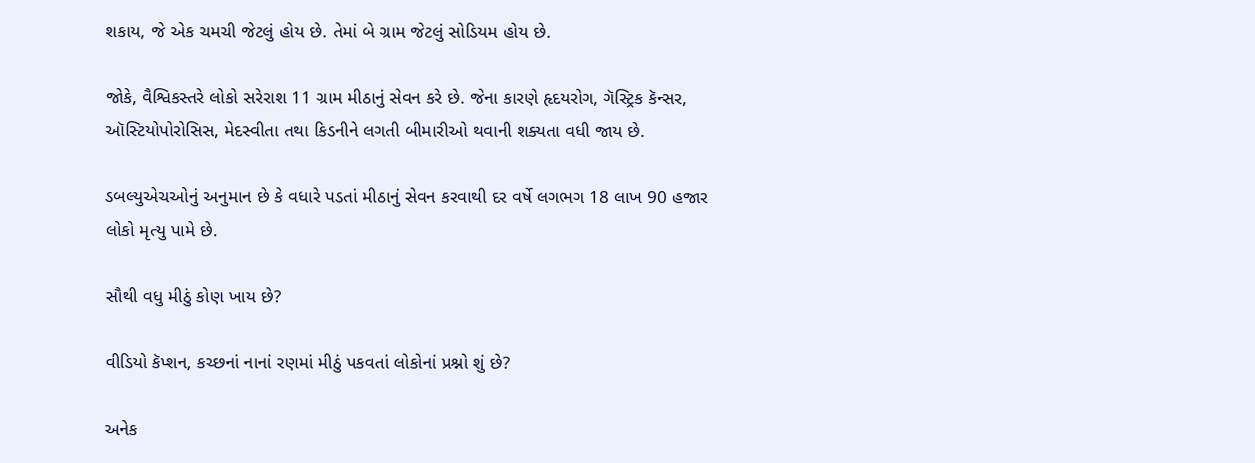શકાય, જે એક ચમચી જેટલું હોય છે. તેમાં બે ગ્રામ જેટલું સોડિયમ હોય છે.

જોકે, વૈશ્વિકસ્તરે લોકો સરેરાશ 11 ગ્રામ મીઠાનું સેવન કરે છે. જેના કારણે હૃદયરોગ, ગૅસ્ટ્રિક કૅન્સર, ઑસ્ટિયોપોરોસિસ, મેદસ્વીતા તથા કિડનીને લગતી બીમારીઓ થવાની શક્યતા વધી જાય છે.

ડબલ્યુએચઓનું અનુમાન છે કે વધારે પડતાં મીઠાનું સેવન કરવાથી દર વર્ષે લગભગ 18 લાખ 90 હજાર લોકો મૃત્યુ પામે છે.

સૌથી વધુ મીઠું કોણ ખાય છે?

વીડિયો કૅપ્શન, કચ્છનાં નાનાં રણમાં મીઠું પકવતાં લોકોનાં પ્રશ્નો શું છે?

અનેક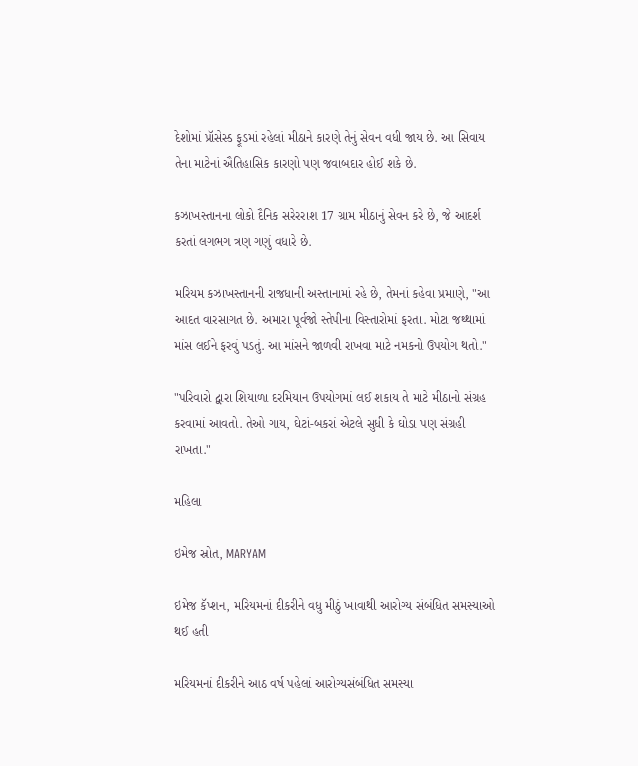દેશોમાં પ્રૉસેસ્ડ ફૂડમાં રહેલાં મીઠાને કારણે તેનું સેવન વધી જાય છે. આ સિવાય તેના માટેનાં ઐતિહાસિક કારણો પણ જવાબદાર હોઈ શકે છે.

કઝાખસ્તાનના લોકો દૈનિક સરેરરાશ 17 ગ્રામ મીઠાનું સેવન કરે છે, જે આદર્શ કરતાં લગભગ ત્રણ ગણું વધારે છે.

મરિયમ કઝાખસ્તાનની રાજધાની અસ્તાનામાં રહે છે, તેમનાં કહેવા પ્રમાણે, "આ આદત વારસાગત છે. અમારા પૂર્વજો સ્તેપીના વિસ્તારોમાં ફરતા. મોટા જથ્થામાં માંસ લઈને ફરવું પડતું. આ માંસને જાળવી રાખવા માટે નમકનો ઉપયોગ થતો."

"પરિવારો દ્વારા શિયાળા દરમિયાન ઉપયોગમાં લઈ શકાય તે માટે મીઠાનો સંગ્રહ કરવામાં આવતો. તેઓ ગાય, ઘેટાં-બકરાં એટલે સુધી કે ઘોડા પણ સંગ્રહી રાખતા."

મહિલા

ઇમેજ સ્રોત, MARYAM

ઇમેજ કૅપ્શન, મરિયમનાં દીકરીને વધુ મીઠું ખાવાથી આરોગ્ય સંબંધિત સમસ્યાઓ થઈ હતી

મરિયમનાં દીકરીને આઠ વર્ષ પહેલાં આરોગ્યસંબંધિત સમસ્યા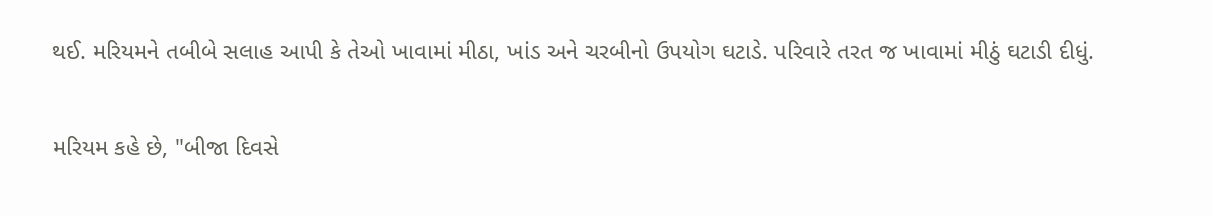થઈ. મરિયમને તબીબે સલાહ આપી કે તેઓ ખાવામાં મીઠા, ખાંડ અને ચરબીનો ઉપયોગ ઘટાડે. પરિવારે તરત જ ખાવામાં મીઠું ઘટાડી દીધું.

મરિયમ કહે છે, "બીજા દિવસે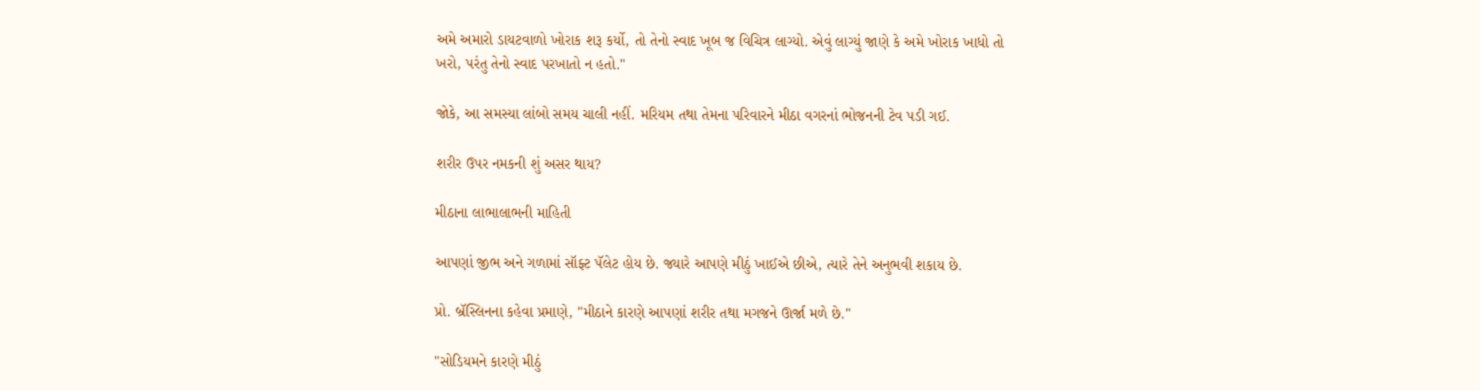અમે અમારો ડાયટવાળો ખોરાક શરૂ કર્યો, તો તેનો સ્વાદ ખૂબ જ વિચિત્ર લાગ્યો. એવું લાગ્યું જાણે કે અમે ખોરાક ખાધો તો ખરો, પરંતુ તેનો સ્વાદ પરખાતો ન હતો."

જોકે, આ સમસ્યા લાંબો સમય ચાલી નહીં. મરિયમ તથા તેમના પરિવારને મીઠા વગરનાં ભોજનની ટેવ પડી ગઈ.

શરીર ઉપર નમકની શું અસર થાય?

મીઠાના લાભાલાભની માહિતી

આપણાં જીભ અને ગળામાં સૉફ્ટ પૅલેટ હોય છે. જ્યારે આપણે મીઠું ખાઈએ છીએ, ત્યારે તેને અનુભવી શકાય છે.

પ્રો. બ્રૅસ્લિનના કહેવા પ્રમાણે, "મીઠાને કારણે આપણાં શરીર તથા મગજને ઊર્જા મળે છે."

"સોડિયમને કારણે મીઠું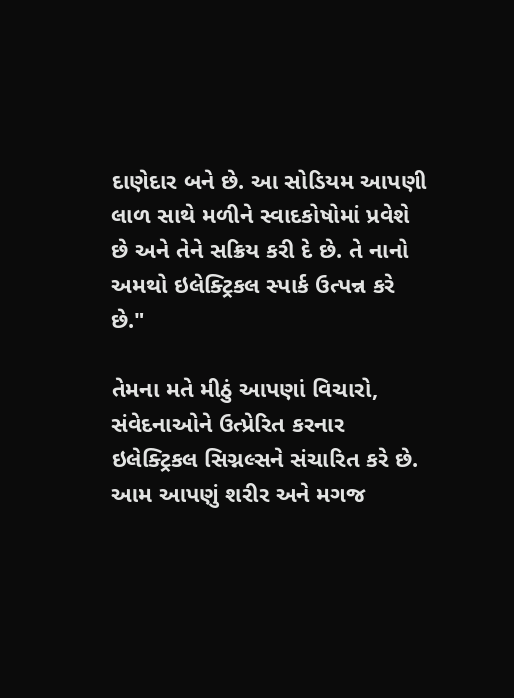દાણેદાર બને છે. આ સોડિયમ આપણી લાળ સાથે મળીને સ્વાદકોષોમાં પ્રવેશે છે અને તેને સક્રિય કરી દે છે. તે નાનો અમથો ઇલેક્ટ્રિકલ સ્પાર્ક ઉત્પન્ન કરે છે."

તેમના મતે મીઠું આપણાં વિચારો, સંવેદનાઓને ઉત્પ્રેરિત કરનાર ઇલેક્ટ્રિકલ સિગ્નલ્સને સંચારિત કરે છે. આમ આપણું શરીર અને મગજ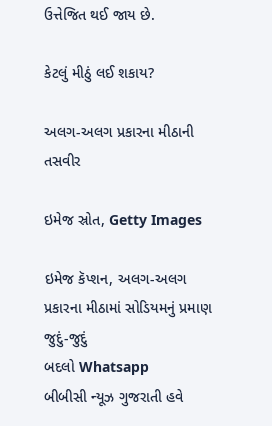ઉત્તેજિત થઈ જાય છે.

કેટલું મીઠું લઈ શકાય?

અલગ-અલગ પ્રકારના મીઠાની તસવીર

ઇમેજ સ્રોત, Getty Images

ઇમેજ કૅપ્શન, અલગ-અલગ પ્રકારના મીઠામાં સોડિયમનું પ્રમાણ જુદું-જુદું
બદલો Whatsapp
બીબીસી ન્યૂઝ ગુજરાતી હવે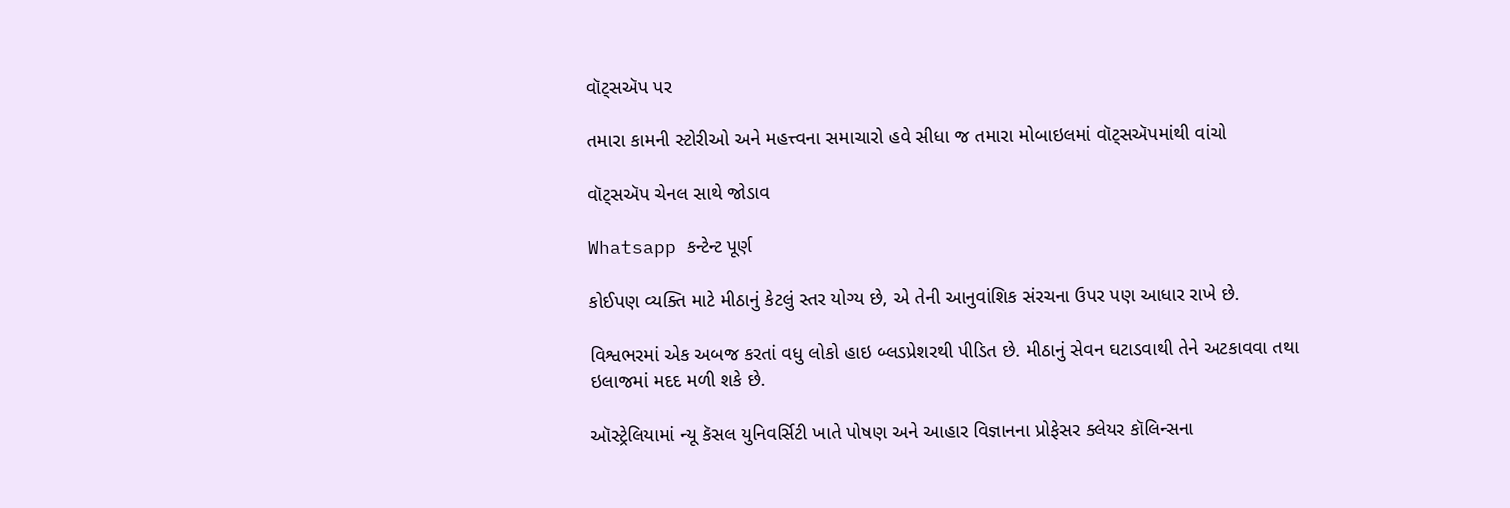વૉટ્સઍપ પર

તમારા કામની સ્ટોરીઓ અને મહત્ત્વના સમાચારો હવે સીધા જ તમારા મોબાઇલમાં વૉટ્સઍપમાંથી વાંચો

વૉટ્સઍપ ચેનલ સાથે જોડાવ

Whatsapp કન્ટેન્ટ પૂર્ણ

કોઈપણ વ્યક્તિ માટે મીઠાનું કેટલું સ્તર યોગ્ય છે, એ તેની આનુવાંશિક સંરચના ઉપર પણ આધાર રાખે છે.

વિશ્વભરમાં એક અબજ કરતાં વધુ લોકો હાઇ બ્લડપ્રેશરથી પીડિત છે. મીઠાનું સેવન ઘટાડવાથી તેને અટકાવવા તથા ઇલાજમાં મદદ મળી શકે છે.

ઑસ્ટ્રેલિયામાં ન્યૂ કૅસલ યુનિવર્સિટી ખાતે પોષણ અને આહાર વિજ્ઞાનના પ્રોફેસર ક્લેયર કૉલિન્સના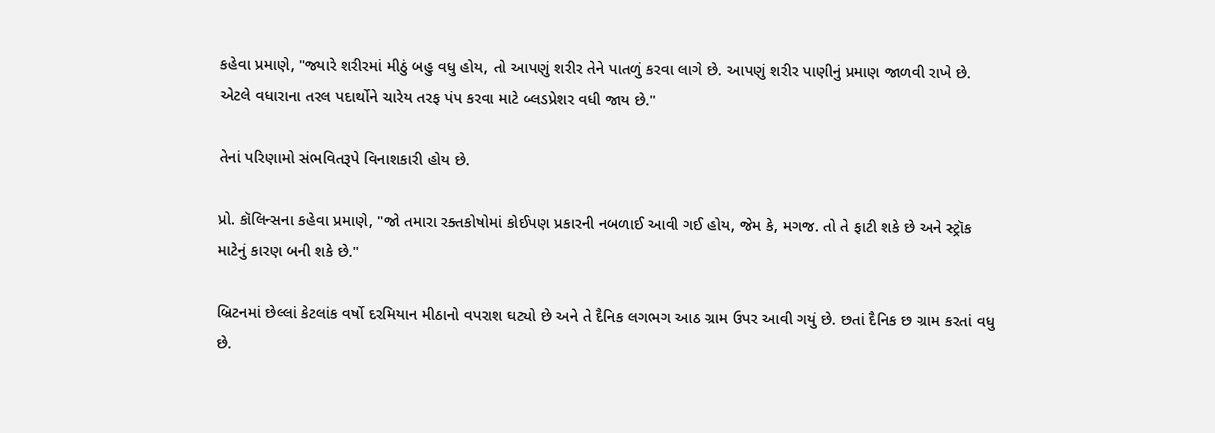કહેવા પ્રમાણે, "જ્યારે શરીરમાં મીઠું બહુ વધુ હોય, તો આપણું શરીર તેને પાતળું કરવા લાગે છે. આપણું શરીર પાણીનું પ્રમાણ જાળવી રાખે છે. એટલે વધારાના તરલ પદાર્થોને ચારેય તરફ પંપ કરવા માટે બ્લડપ્રેશર વધી જાય છે."

તેનાં પરિણામો સંભવિતરૂપે વિનાશકારી હોય છે.

પ્રો. કૉલિન્સના કહેવા પ્રમાણે, "જો તમારા રક્તકોષોમાં કોઈપણ પ્રકારની નબળાઈ આવી ગઈ હોય, જેમ કે, મગજ. તો તે ફાટી શકે છે અને સ્ટ્રૉક માટેનું કારણ બની શકે છે."

બ્રિટનમાં છેલ્લાં કેટલાંક વર્ષો દરમિયાન મીઠાનો વપરાશ ઘટ્યો છે અને તે દૈનિક લગભગ આઠ ગ્રામ ઉપર આવી ગયું છે. છતાં દૈનિક છ ગ્રામ કરતાં વધુ છે.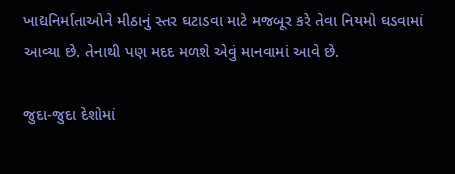ખાદ્યનિર્માતાઓને મીઠાનું સ્તર ઘટાડવા માટે મજબૂર કરે તેવા નિયમો ઘડવામાં આવ્યા છે. તેનાથી પણ મદદ મળશે એવું માનવામાં આવે છે.

જુદા-જુદા દેશોમાં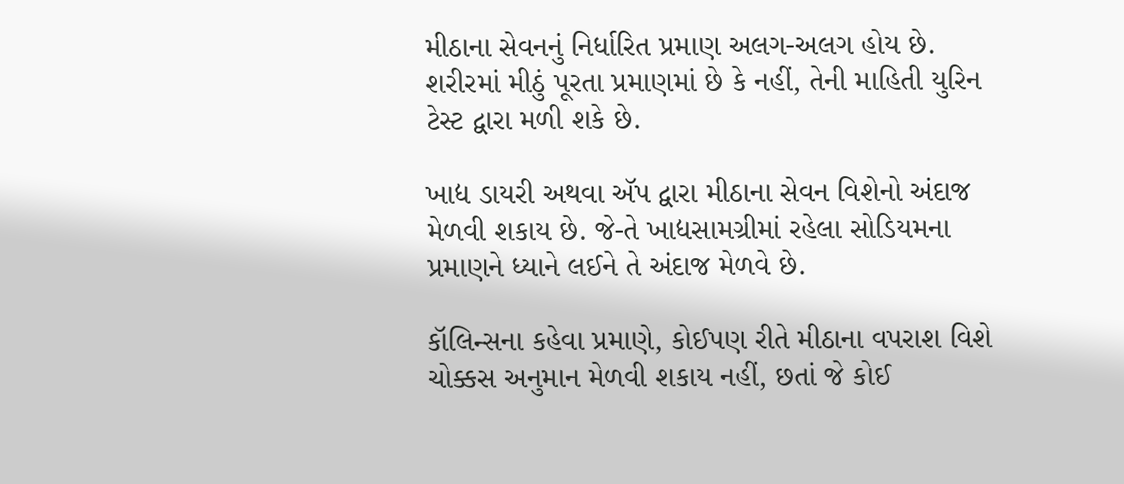મીઠાના સેવનનું નિર્ધારિત પ્રમાણ અલગ-અલગ હોય છે. શરીરમાં મીઠું પૂરતા પ્રમાણમાં છે કે નહીં, તેની માહિતી યુરિન ટેસ્ટ દ્વારા મળી શકે છે.

ખાદ્ય ડાયરી અથવા ઍપ દ્વારા મીઠાના સેવન વિશેનો અંદાજ મેળવી શકાય છે. જે-તે ખાદ્યસામગ્રીમાં રહેલા સોડિયમના પ્રમાણને ધ્યાને લઈને તે અંદાજ મેળવે છે.

કૉલિન્સના કહેવા પ્રમાણે, કોઈપણ રીતે મીઠાના વપરાશ વિશે ચોક્કસ અનુમાન મેળવી શકાય નહીં, છતાં જે કોઈ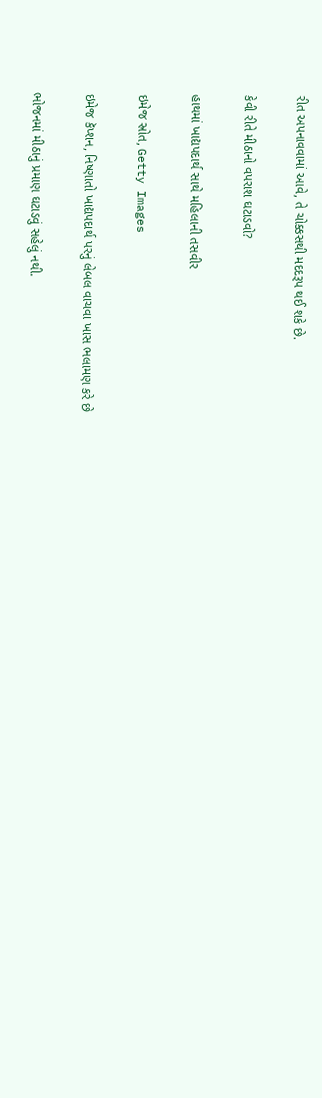રીત અપનાવવામાં આવે, તે ચોક્કસથી મદદરૂપ થઈ શકે છે.

કેવી રીતે મીઠાનો વપરાશ ઘટાડવો?

હાથમાં ખાદ્યપદાર્થ સાથે મહિલાની તસવીર

ઇમેજ સ્રોત, Getty Images

ઇમેજ કૅપ્શન, નિષ્ણાતો ખાદ્યપદાર્થ પરનું લેબલ વાચવા ખાસ ભલામણ કરે છે

ભોજનમાં મીઠાનું પ્રમાણ ઘટાડવું સહેલું નથી.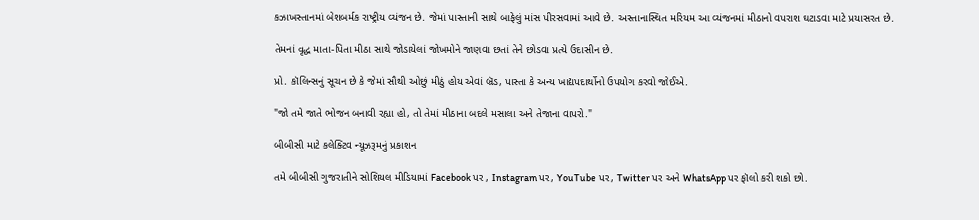કઝાખસ્તાનમાં બેશબર્મક રાષ્ટ્રીય વ્યંજન છે. જેમાં પાસ્તાની સાથે બાફેલું માંસ પીરસવામાં આવે છે. અસ્તાનાસ્થિત મરિયમ આ વ્યંજનમાં મીઠાનો વપરાશ ઘટાડવા માટે પ્રયાસરત છે.

તેમનાં વૃદ્ધ માતા-પિતા મીઠા સાથે જોડાયેલાં જોખમોને જાણવા છતાં તેને છોડવા પ્રત્યે ઉદાસીન છે.

પ્રો. કૉલિન્સનું સૂચન છે કે જેમાં સૌથી ઓછું મીઠું હોય એવાં બ્રૅડ, પાસ્તા કે અન્ય ખાદ્યપદાર્થોનો ઉપયોગ કરવો જોઈએ.

"જો તમે જાતે ભોજન બનાવી રહ્યા હો, તો તેમાં મીઠાના બદલે મસાલા અને તેજાના વાપરો."

બીબીસી માટે કલેક્ટિવ ન્યૂઝરૂમનું પ્રકાશન

તમે બીબીસી ગુજરાતીને સોશિયલ મીડિયામાં Facebook પર , Instagram પર, YouTube પર, Twitter પર અને WhatsApp પર ફૉલો કરી શકો છો.